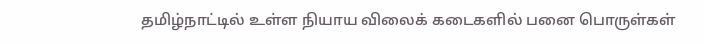தமிழ்நாட்டில் உள்ள நியாய விலைக் கடைகளில் பனை பொருள்கள்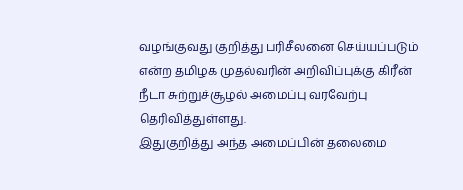வழங்குவது குறித்து பரிசீலனை செய்யப்படும் என்ற தமிழக முதல்வரின் அறிவிப்புக்கு கிரீன் நீடா சுற்றுச்சூழல் அமைப்பு வரவேற்பு தெரிவித்துள்ளது.
இதுகுறித்து அந்த அமைப்பின் தலைமை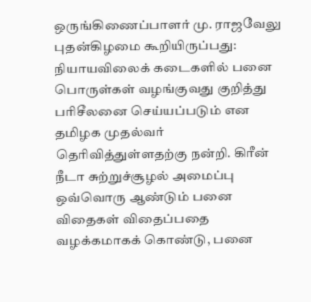ஒருங்கிணைப்பாளர் மு. ராஜவேலு புதன்கிழமை கூறியிருப்பது:
நியாயவிலைக் கடைகளில் பனை பொருள்கள் வழங்குவது குறித்து பரிசீலனை செய்யப்படும் என தமிழக முதல்வர் தெரிவித்துள்ளதற்கு நன்றி. கிரீன் நீடா சுற்றுச்சூழல் அமைப்பு ஒவ்வொரு ஆண்டும் பனை விதைகள் விதைப்பதை வழக்கமாகக் கொண்டு, பனை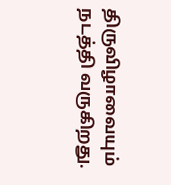திருவிழாவையும் நடத்தி வருகிறது.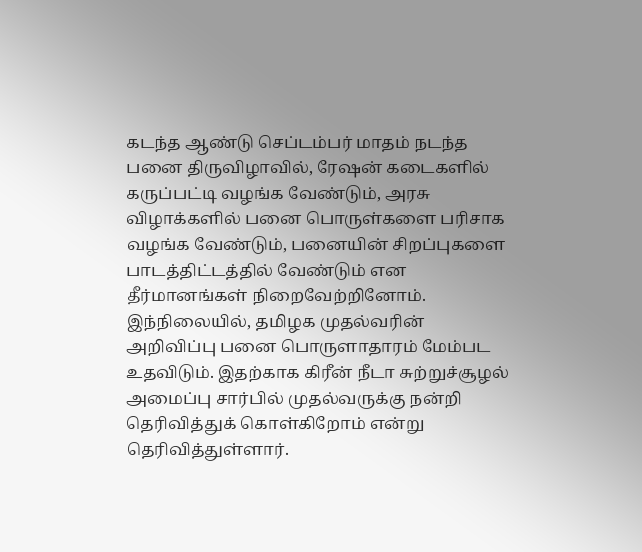கடந்த ஆண்டு செப்டம்பர் மாதம் நடந்த பனை திருவிழாவில், ரேஷன் கடைகளில் கருப்பட்டி வழங்க வேண்டும், அரசு விழாக்களில் பனை பொருள்களை பரிசாக வழங்க வேண்டும், பனையின் சிறப்புகளை பாடத்திட்டத்தில் வேண்டும் என தீர்மானங்கள் நிறைவேற்றினோம்.
இந்நிலையில், தமிழக முதல்வரின் அறிவிப்பு பனை பொருளாதாரம் மேம்பட உதவிடும். இதற்காக கிரீன் நீடா சுற்றுச்சூழல் அமைப்பு சார்பில் முதல்வருக்கு நன்றி தெரிவித்துக் கொள்கிறோம் என்று தெரிவித்துள்ளார்.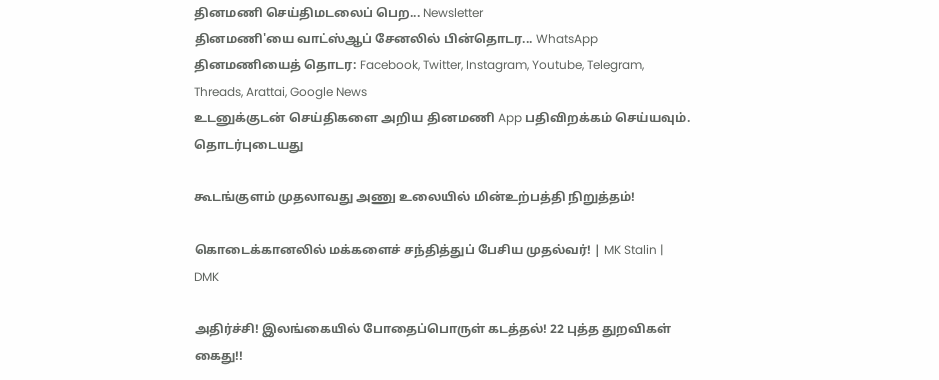தினமணி செய்திமடலைப் பெற... Newsletter
தினமணி'யை வாட்ஸ்ஆப் சேனலில் பின்தொடர... WhatsApp
தினமணியைத் தொடர: Facebook, Twitter, Instagram, Youtube, Telegram, Threads, Arattai, Google News
உடனுக்குடன் செய்திகளை அறிய தினமணி App பதிவிறக்கம் செய்யவும்.
தொடர்புடையது

கூடங்குளம் முதலாவது அணு உலையில் மின்உற்பத்தி நிறுத்தம்!

கொடைக்கானலில் மக்களைச் சந்தித்துப் பேசிய முதல்வர்! | MK Stalin | DMK

அதிர்ச்சி! இலங்கையில் போதைப்பொருள் கடத்தல்! 22 புத்த துறவிகள் கைது!!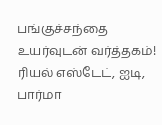பங்குச்சந்தை உயர்வுடன் வர்த்தகம்! ரியல் எஸ்டேட், ஐடி, பார்மா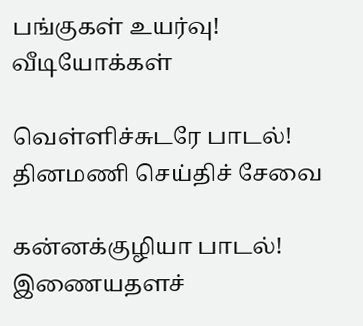பங்குகள் உயர்வு!
வீடியோக்கள்

வெள்ளிச்சுடரே பாடல்!
தினமணி செய்திச் சேவை

கன்னக்குழியா பாடல்!
இணையதளச்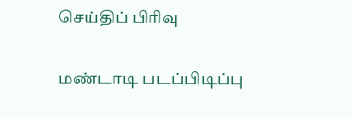செய்திப் பிரிவு

மண்டாடி படப்பிடிப்பு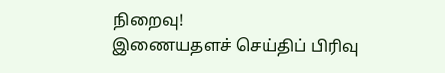நிறைவு!
இணையதளச் செய்திப் பிரிவு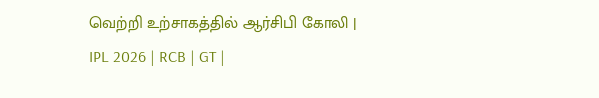வெற்றி உற்சாகத்தில் ஆர்சிபி கோலி | IPL 2026 | RCB | GT |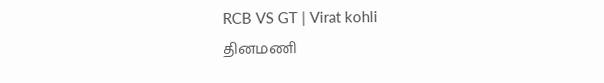RCB VS GT | Virat kohli
தினமணி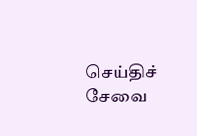செய்திச் சேவை